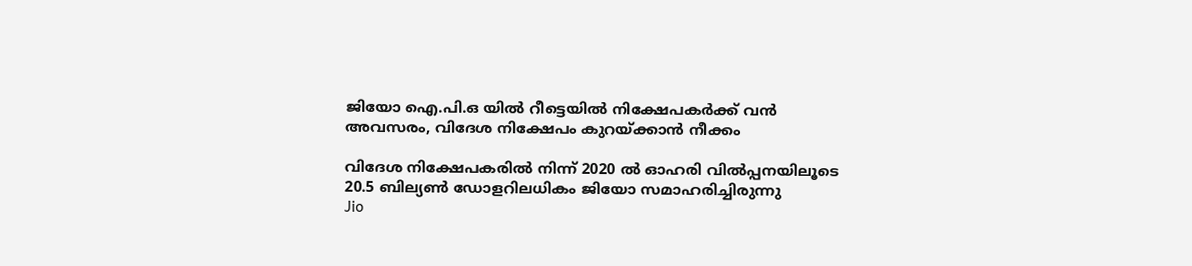ജിയോ ഐ.പി.ഒ യിൽ റീട്ടെയിൽ നിക്ഷേപകർക്ക് വൻ അവസരം, വിദേശ നിക്ഷേപം കുറയ്ക്കാൻ നീക്കം

വിദേശ നിക്ഷേപകരില്‍ നിന്ന് 2020 ൽ ഓഹരി വിൽപ്പനയിലൂടെ 20.5 ബില്യൺ ഡോളറിലധികം ജിയോ സമാഹരിച്ചിരുന്നു
Jio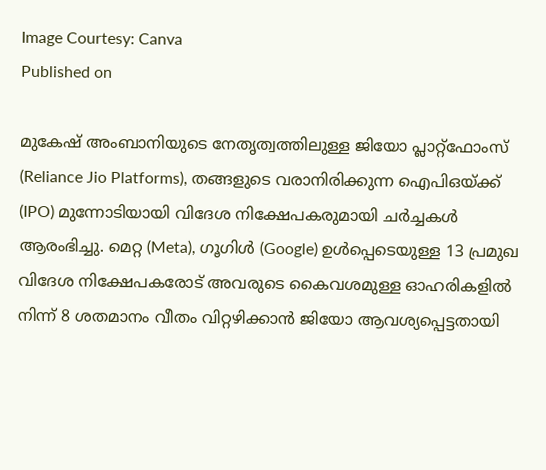Image Courtesy: Canva
Published on

മുകേഷ് അംബാനിയുടെ നേതൃത്വത്തിലുള്ള ജിയോ പ്ലാറ്റ്‌ഫോംസ് (Reliance Jio Platforms), തങ്ങളുടെ വരാനിരിക്കുന്ന ഐപിഒയ്ക്ക് (IPO) മുന്നോടിയായി വിദേശ നിക്ഷേപകരുമായി ചർച്ചകൾ ആരംഭിച്ചു. മെറ്റ (Meta), ഗൂഗിൾ (Google) ഉൾപ്പെടെയുള്ള 13 പ്രമുഖ വിദേശ നിക്ഷേപകരോട് അവരുടെ കൈവശമുള്ള ഓഹരികളിൽ നിന്ന് 8 ശതമാനം വീതം വിറ്റഴിക്കാൻ ജിയോ ആവശ്യപ്പെട്ടതായി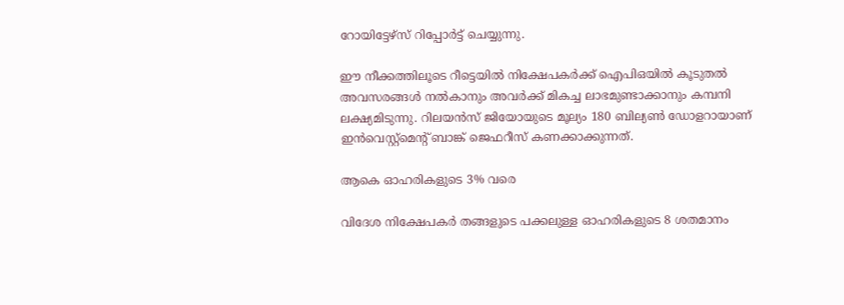റോയിട്ടേഴ്‌സ് റിപ്പോര്‍ട്ട് ചെയ്യുന്നു.

ഈ നീക്കത്തിലൂടെ റീട്ടെയിൽ നിക്ഷേപകർക്ക് ഐപിഒയിൽ കൂടുതൽ അവസരങ്ങൾ നൽകാനും അവർക്ക് മികച്ച ലാഭമുണ്ടാക്കാനും കമ്പനി ലക്ഷ്യമിടുന്നു. റിലയൻസ് ജിയോയുടെ മൂല്യം 180 ബില്യൺ ഡോളറായാണ് ഇൻവെസ്റ്റ്‌മെന്റ് ബാങ്ക് ജെഫറീസ് കണക്കാക്കുന്നത്.

ആകെ ഓഹരികളുടെ 3% വരെ

വിദേശ നിക്ഷേപകർ തങ്ങളുടെ പക്കലുള്ള ഓഹരികളുടെ 8 ശതമാനം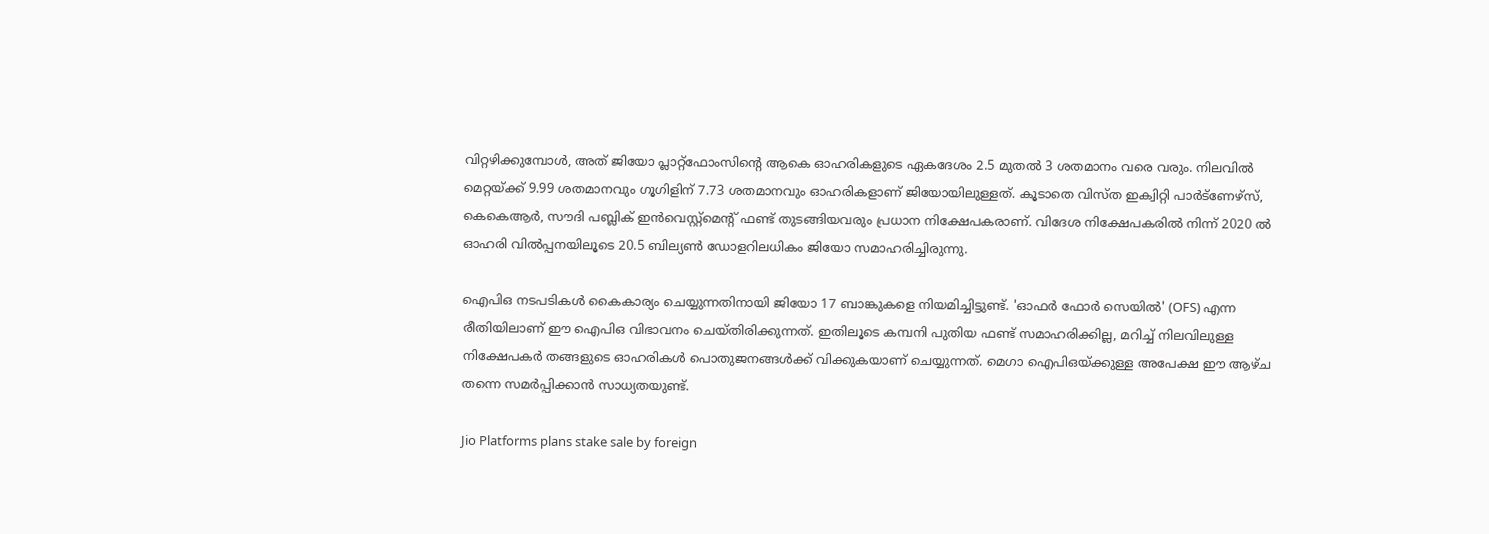വിറ്റഴിക്കുമ്പോൾ, അത് ജിയോ പ്ലാറ്റ്‌ഫോംസിന്റെ ആകെ ഓഹരികളുടെ ഏകദേശം 2.5 മുതൽ 3 ശതമാനം വരെ വരും. നിലവിൽ മെറ്റയ്ക്ക് 9.99 ശതമാനവും ഗൂഗിളിന് 7.73 ശതമാനവും ഓഹരികളാണ് ജിയോയിലുള്ളത്. കൂടാതെ വിസ്ത ഇക്വിറ്റി പാർട്ണേഴ്സ്, കെകെആർ, സൗദി പബ്ലിക് ഇൻവെസ്റ്റ്‌മെന്റ് ഫണ്ട് തുടങ്ങിയവരും പ്രധാന നിക്ഷേപകരാണ്. വിദേശ നിക്ഷേപകരില്‍ നിന്ന് 2020 ൽ ഓഹരി വിൽപ്പനയിലൂടെ 20.5 ബില്യൺ ഡോളറിലധികം ജിയോ സമാഹരിച്ചിരുന്നു.

ഐപിഒ നടപടികള്‍ കൈകാര്യം ചെയ്യുന്നതിനായി ജിയോ 17 ബാങ്കുകളെ നിയമിച്ചിട്ടുണ്ട്. 'ഓഫർ ഫോർ സെയിൽ' (OFS) എന്ന രീതിയിലാണ് ഈ ഐപിഒ വിഭാവനം ചെയ്തിരിക്കുന്നത്. ഇതിലൂടെ കമ്പനി പുതിയ ഫണ്ട് സമാഹരിക്കില്ല, മറിച്ച് നിലവിലുള്ള നിക്ഷേപകർ തങ്ങളുടെ ഓഹരികൾ പൊതുജനങ്ങൾക്ക് വിക്കുകയാണ് ചെയ്യുന്നത്. മെഗാ ഐപിഒയ്ക്കുള്ള അപേക്ഷ ഈ ആഴ്ച തന്നെ സമർപ്പിക്കാൻ സാധ്യതയുണ്ട്.

Jio Platforms plans stake sale by foreign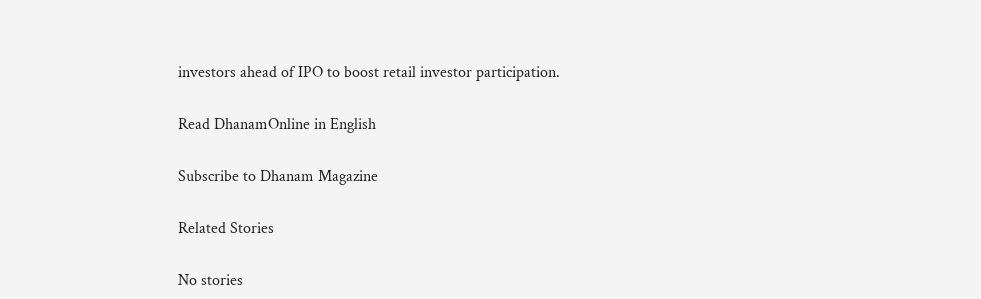investors ahead of IPO to boost retail investor participation.

Read DhanamOnline in English

Subscribe to Dhanam Magazine

Related Stories

No stories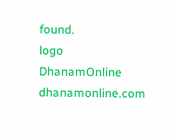found.
logo
DhanamOnline
dhanamonline.com